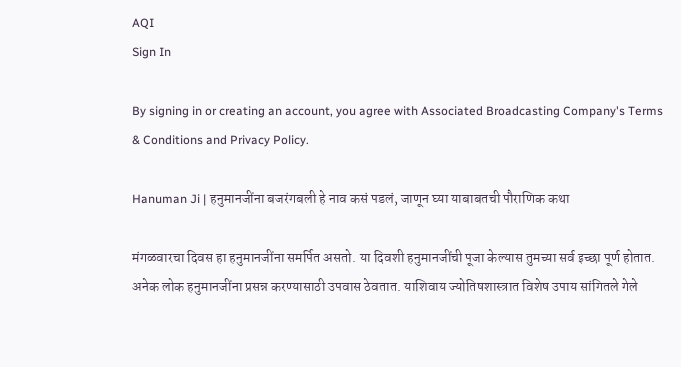AQI
Sign In

By signing in or creating an account, you agree with Associated Broadcasting Company's Terms & Conditions and Privacy Policy.

Hanuman Ji | हनुमानजींना बजरंगबली हे नाव कसं पडलं, जाणून घ्या याबाबतची पौराणिक कथा

मंगळवारचा दिवस हा हनुमानजींना समर्पित असतो. या दिवशी हनुमानजींची पूजा केल्यास तुमच्या सर्व इच्छा पूर्ण होतात. अनेक लोक हनुमानजींना प्रसन्न करण्यासाठी उपवास ठेवतात. याशिवाय ज्योतिषशास्त्रात विशेष उपाय सांगितले गेले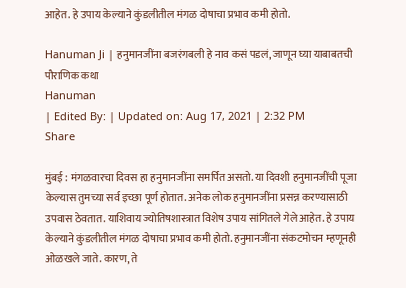आहेत. हे उपाय केल्याने कुंडलीतील मंगळ दोषाचा प्रभाव कमी होतो.

Hanuman Ji | हनुमानजींना बजरंगबली हे नाव कसं पडलं, जाणून घ्या याबाबतची पौराणिक कथा
Hanuman
| Edited By: | Updated on: Aug 17, 2021 | 2:32 PM
Share

मुंबई : मंगळवारचा दिवस हा हनुमानजींना समर्पित असतो. या दिवशी हनुमानजींची पूजा केल्यास तुमच्या सर्व इच्छा पूर्ण होतात. अनेक लोक हनुमानजींना प्रसन्न करण्यासाठी उपवास ठेवतात. याशिवाय ज्योतिषशास्त्रात विशेष उपाय सांगितले गेले आहेत. हे उपाय केल्याने कुंडलीतील मंगळ दोषाचा प्रभाव कमी होतो. हनुमानजींना संकटमोचन म्हणूनही ओळखले जाते. कारण, ते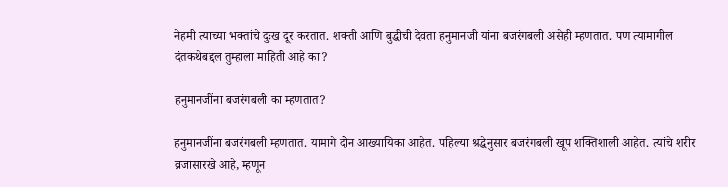नेहमी त्याच्या भक्तांचे दुःख दूर करतात. शक्ती आणि बुद्धीची देवता हनुमानजी यांना बजरंगबली असेही म्हणतात. पण त्यामागील दंतकथेबद्दल तुम्हाला माहिती आहे का?

हनुमानजींना बजरंगबली का म्हणतात?

हनुमानजींना बजरंगबली म्हणतात. यामागे दोन आख्यायिका आहेत. पहिल्या श्रद्धेनुसार बजरंगबली खूप शक्तिशाली आहेत. त्यांचे शरीर व्रजासारखे आहे, म्हणून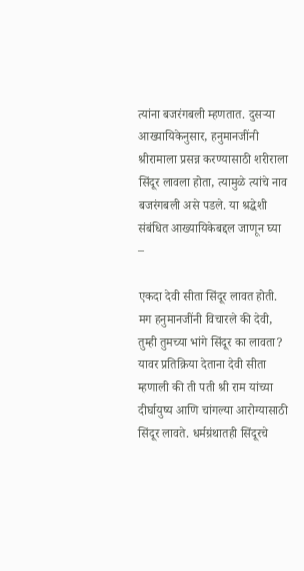त्यांना बजरंगबली म्हणतात. दुसऱ्या आख्यायिकेनुसार, हनुमानजींनी श्रीरामाला प्रसन्न करण्यासाठी शरीराला सिंदूर लावला होता, त्यामुळे त्यांचे नाव बजरंगबली असे पडले. या श्रद्धेशी संबंधित आख्यायिकेबद्दल जाणून घ्या –

एकदा देवी सीता सिंदूर लावत होती. मग हनुमानजींनी विचारले की देवी, तुम्ही तुमच्या भांगे सिंदूर का लावता? यावर प्रतिक्रिया देताना देवी सीता म्हणाली की ती पती श्री राम यांच्या दीर्घायुष्य आणि चांगल्या आरोग्यासाठी सिंदूर लावते. धर्मग्रंथातही सिंदूरचे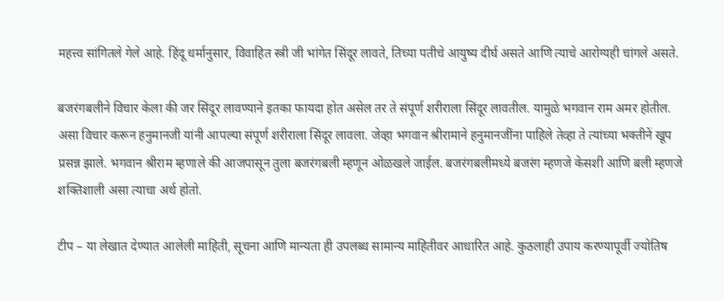महत्त्व सांगितले गेले आहे. हिंदू धर्मानुसार, विवाहित स्त्री जी भांगेत सिंदूर लावते, तिच्या पतीचे आयुष्य दीर्घ असते आणि त्याचे आरोग्यही चांगले असते.

बजरंगबलीने विचार केला की जर सिंदूर लावण्याने इतका फायदा होत असेल तर ते संपूर्ण शरीराला सिंदूर लावतील. यामुळे भगवान राम अमर होतील. असा विचार करून हनुमानजी यांनी आपल्या संपूर्ण शरीराला सिंदूर लावला. जेव्हा भगवान श्रीरामाने हनुमानजींना पाहिले तेव्हा ते त्यांच्या भक्तीनें खूप प्रसन्न झाले. भगवान श्रीराम म्हणाले की आजपासून तुला बजरंगबली म्हणून ओळखले जाईल. बजरंगबलीमध्ये बजरंग म्हणजे केसशी आणि बली म्हणजे शक्तिशाली असा त्याचा अर्थ होतो.

टीप – या लेखात देण्यात आलेली माहिती, सूचना आणि मान्यता ही उपलब्ध सामान्य माहितीवर आधारित आहे. कुठलाही उपाय करण्यापूर्वी ज्योतिष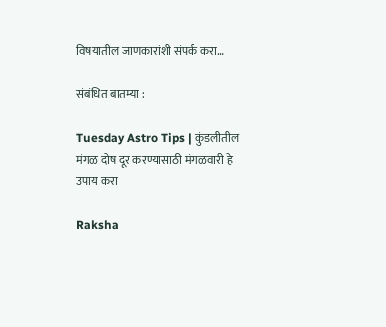विषयातील जाणकारांशी संपर्क करा…

संबंधित बातम्या :

Tuesday Astro Tips | कुंडलीतील मंगळ दोष दूर करण्यासाठी मंगळवारी हे उपाय करा

Raksha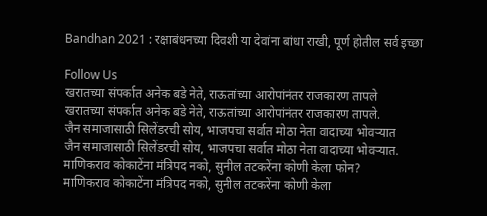Bandhan 2021 : रक्षाबंधनच्या दिवशी या देवांना बांधा राखी, पूर्ण होतील सर्व इच्छा

Follow Us
खरातच्या संपर्कात अनेक बडे नेते, राऊतांच्या आरोपांनंतर राजकारण तापले
खरातच्या संपर्कात अनेक बडे नेते, राऊतांच्या आरोपांनंतर राजकारण तापले.
जैन समाजासाठी सिलेंडरची सोय, भाजपचा सर्वात मोठा नेता वादाच्या भोवऱ्यात
जैन समाजासाठी सिलेंडरची सोय, भाजपचा सर्वात मोठा नेता वादाच्या भोवऱ्यात.
माणिकराव कोकाटेंना मंत्रिपद नको, सुनील तटकरेंना कोणी केला फोन?
माणिकराव कोकाटेंना मंत्रिपद नको, सुनील तटकरेंना कोणी केला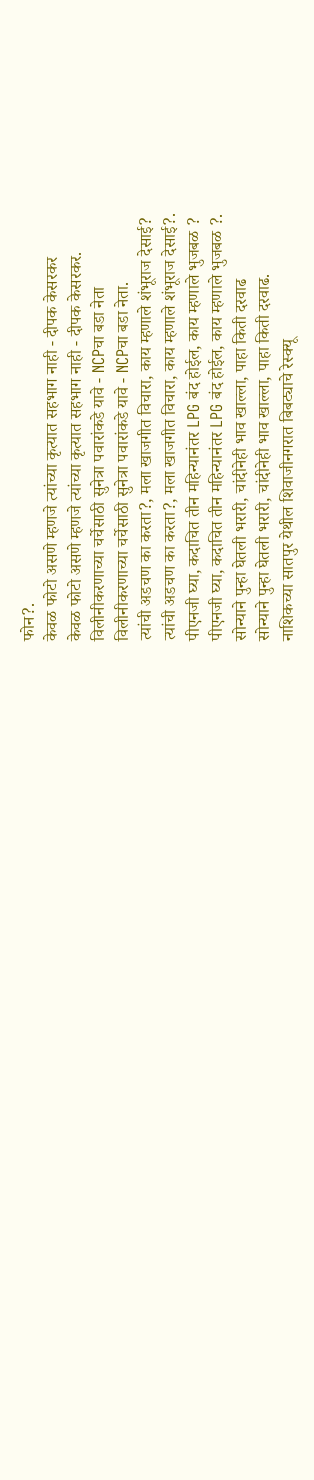फोन?.
केवळ फोटो असणे म्हणजे त्यांच्या कृत्यात सहभाग नाही - दीपक केसरकर
केवळ फोटो असणे म्हणजे त्यांच्या कृत्यात सहभाग नाही - दीपक केसरकर.
विलीनीकरणाच्या चर्चेसाठी सुनेत्रा पवारांकडे यावे - NCPचा बडा नेता
विलीनीकरणाच्या चर्चेसाठी सुनेत्रा पवारांकडे यावे - NCPचा बडा नेता.
त्यांची अडचण का करता?, मला खाजगीत विचारा, काय म्हणाले शंभूराज देसाई?
त्यांची अडचण का करता?, मला खाजगीत विचारा, काय म्हणाले शंभूराज देसाई?.
पीएनजी घ्या, कदाचित तीन महिन्यानंतर LPG बंद होईल, काय म्हणाले भुजबळ ?
पीएनजी घ्या, कदाचित तीन महिन्यानंतर LPG बंद होईल, काय म्हणाले भुजबळ ?.
सोन्याने पुन्हा घेतली भरारी, चांदीनेही भाव खाल्ला, पाहा किती दरवाढ
सोन्याने पुन्हा घेतली भरारी, चांदीनेही भाव खाल्ला, पाहा किती दरवाढ.
नाशिकच्या सातपुर येथील शिवाजीनगरात बिबट्याचे रेस्क्यू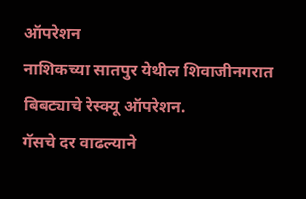ऑपरेशन
नाशिकच्या सातपुर येथील शिवाजीनगरात बिबट्याचे रेस्क्यू ऑपरेशन.
गॅसचे दर वाढल्याने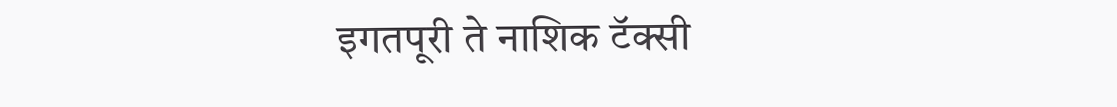इगतपूरी ते नाशिक टॅक्सी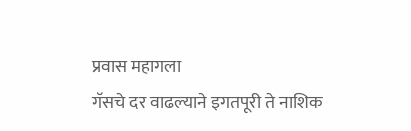प्रवास महागला
गॅसचे दर वाढल्याने इगतपूरी ते नाशिक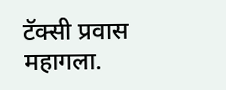टॅक्सी प्रवास महागला.